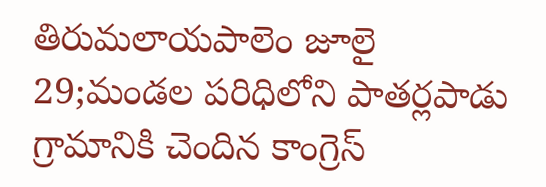తిరుమలాయపాలెం జూలై 29;మండల పరిధిలోని పాతర్లపాడు గ్రామానికి చెందిన కాంగ్రెస్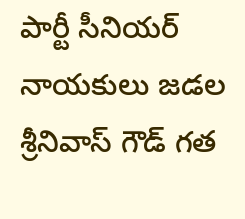పార్టీ సీనియర్ నాయకులు జడల శ్రీనివాస్ గౌడ్ గత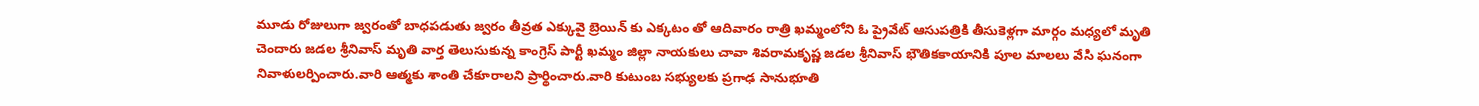మూడు రోజులుగా జ్వరంతో బాధపడుతు జ్వరం తీవ్రత ఎక్కువై బ్రెయిన్ కు ఎక్కటం తో ఆదివారం రాత్రి ఖమ్మంలోని ఓ ప్రైవేట్ ఆసుపత్రికి తీసుకెళ్లగా మార్గం మధ్యలో మృతి చెందారు జడల శ్రీనివాస్ మృతి వార్త తెలుసుకున్న కాంగ్రెస్ పార్టీ ఖమ్మం జిల్లా నాయకులు చావా శివరామకృష్ణ జడల శ్రీనివాస్ భౌతికకాయానికి పూల మాలలు వేసి ఘనంగా నివాళులర్పించారు.వారి ఆత్మకు శాంతి చేకూరాలని ప్రార్థించారు.వారి కుటుంబ సభ్యులకు ప్రగాఢ సానుభూతి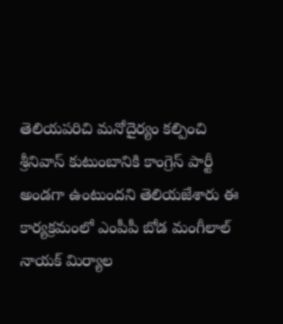తెలియపరిచి మనోదైర్యం కల్పించి శ్రీనివాస్ కుటుంబానికి కాంగ్రెస్ పార్టీ అండగా ఉంటుందని తెలియజేశారు ఈ కార్యక్రమంలో ఎంపీపీ బోడ మంగీలాల్ నాయక్ మిర్యాల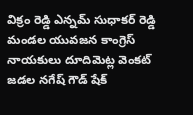విక్రం రెడ్డి ఎన్నమ్ సుధాకర్ రెడ్డి మండల యువజన కాంగ్రెస్ నాయకులు దూదిమెట్ల వెంకట్ జడల నగేష్ గౌడ్ షేక్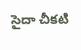సైదా చీకటి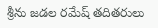శ్రీను జడల రమేష్ తదితరులు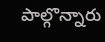పాల్గొన్నారు